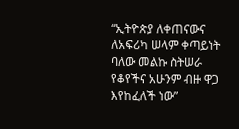“ኢትዮጵያ ለቀጠናውና ለአፍሪካ ሠላም ቀጣይነት ባለው መልኩ ስትሠራ የቆየችና አሁንም ብዙ ዋጋ እየከፈለች ነው”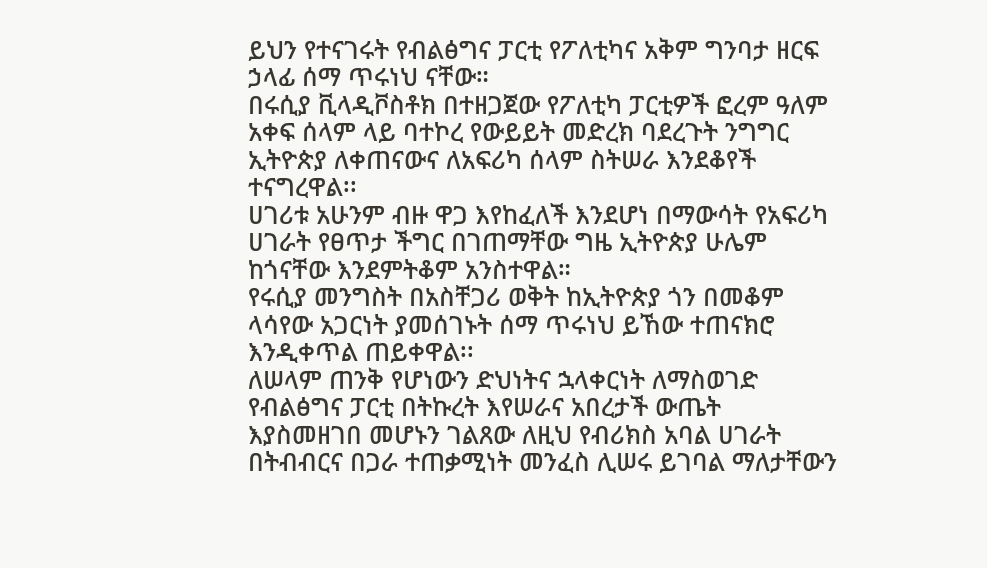ይህን የተናገሩት የብልፅግና ፓርቲ የፖለቲካና አቅም ግንባታ ዘርፍ ኃላፊ ሰማ ጥሩነህ ናቸው።
በሩሲያ ቪላዲቮስቶክ በተዘጋጀው የፖለቲካ ፓርቲዎች ፎረም ዓለም አቀፍ ሰላም ላይ ባተኮረ የውይይት መድረክ ባደረጉት ንግግር ኢትዮጵያ ለቀጠናውና ለአፍሪካ ሰላም ስትሠራ እንደቆየች ተናግረዋል፡፡
ሀገሪቱ አሁንም ብዙ ዋጋ እየከፈለች እንደሆነ በማውሳት የአፍሪካ ሀገራት የፀጥታ ችግር በገጠማቸው ግዜ ኢትዮጵያ ሁሌም ከጎናቸው እንደምትቆም አንስተዋል።
የሩሲያ መንግስት በአስቸጋሪ ወቅት ከኢትዮጵያ ጎን በመቆም ላሳየው አጋርነት ያመሰገኑት ሰማ ጥሩነህ ይኸው ተጠናክሮ እንዲቀጥል ጠይቀዋል፡፡
ለሠላም ጠንቅ የሆነውን ድህነትና ኋላቀርነት ለማስወገድ የብልፅግና ፓርቲ በትኩረት እየሠራና አበረታች ውጤት እያስመዘገበ መሆኑን ገልጸው ለዚህ የብሪክስ አባል ሀገራት በትብብርና በጋራ ተጠቃሚነት መንፈስ ሊሠሩ ይገባል ማለታቸውን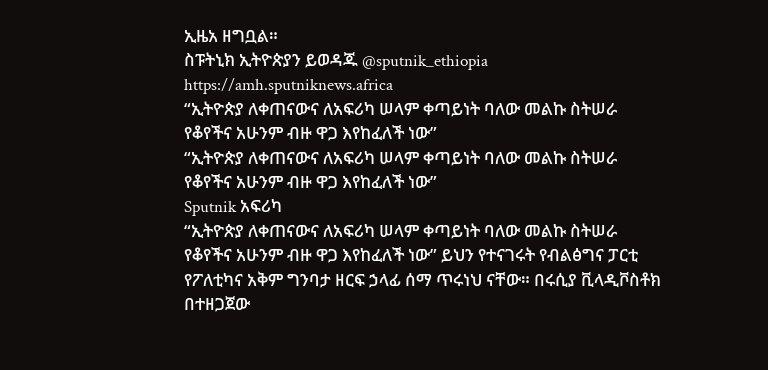ኢዜአ ዘግቧል።
ስፑትኒክ ኢትዮጵያን ይወዳጁ @sputnik_ethiopia
https://amh.sputniknews.africa
“ኢትዮጵያ ለቀጠናውና ለአፍሪካ ሠላም ቀጣይነት ባለው መልኩ ስትሠራ የቆየችና አሁንም ብዙ ዋጋ እየከፈለች ነው”
“ኢትዮጵያ ለቀጠናውና ለአፍሪካ ሠላም ቀጣይነት ባለው መልኩ ስትሠራ የቆየችና አሁንም ብዙ ዋጋ እየከፈለች ነው”
Sputnik አፍሪካ
“ኢትዮጵያ ለቀጠናውና ለአፍሪካ ሠላም ቀጣይነት ባለው መልኩ ስትሠራ የቆየችና አሁንም ብዙ ዋጋ እየከፈለች ነው” ይህን የተናገሩት የብልፅግና ፓርቲ የፖለቲካና አቅም ግንባታ ዘርፍ ኃላፊ ሰማ ጥሩነህ ናቸው። በሩሲያ ቪላዲቮስቶክ በተዘጋጀው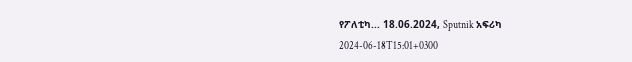የፖለቲካ... 18.06.2024, Sputnik አፍሪካ
2024-06-18T15:01+0300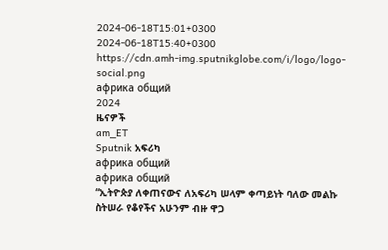2024-06-18T15:01+0300
2024-06-18T15:40+0300
https://cdn.amh-img.sputnikglobe.com/i/logo/logo-social.png
африка общий
2024
ዜናዎች
am_ET
Sputnik አፍሪካ
африка общий
африка общий
“ኢትዮጵያ ለቀጠናውና ለአፍሪካ ሠላም ቀጣይነት ባለው መልኩ ስትሠራ የቆየችና አሁንም ብዙ ዋጋ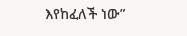እየከፈለች ነው”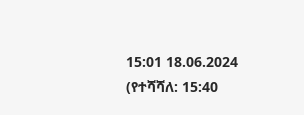15:01 18.06.2024 (የተሻሻለ: 15:40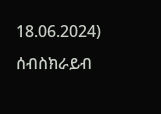18.06.2024)
ሰብስክራይብ